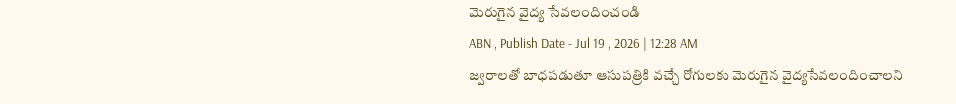మెరుగైన వైద్య సేవలందించండి
ABN , Publish Date - Jul 19 , 2026 | 12:28 AM
జ్వరాలతో బాధపడుతూ ఆసుపత్రికి వచ్చే రోగులకు మెరుగైన వైద్యసేవలందించాలని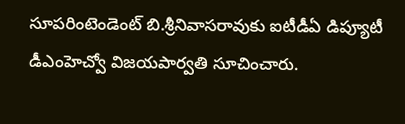సూపరింటెండెంట్ బి.శ్రీనివాసరావుకు ఐటీడీఏ డిప్యూటీ డీఎంహెచ్వో విజయపార్వతి సూచించారు.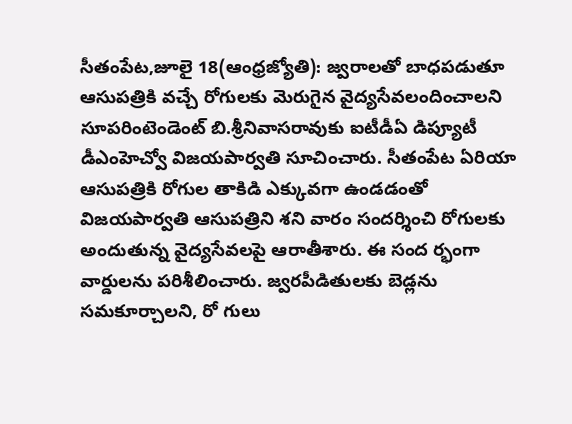సీతంపేట,జూలై 18(ఆంధ్రజ్యోతి): జ్వరాలతో బాధపడుతూ ఆసుపత్రికి వచ్చే రోగులకు మెరుగైన వైద్యసేవలందించాలని సూపరింటెండెంట్ బి.శ్రీనివాసరావుకు ఐటీడీఏ డిప్యూటీ డీఎంహెచ్వో విజయపార్వతి సూచించారు. సీతంపేట ఏరియా ఆసుపత్రికి రోగుల తాకిడి ఎక్కువగా ఉండడంతో విజయపార్వతి ఆసుపత్రిని శని వారం సందర్శించి రోగులకు అందుతున్న వైద్యసేవలపై ఆరాతీశారు. ఈ సంద ర్భంగా వార్డులను పరిశీలించారు. జ్వరపీడితులకు బెడ్లను సమకూర్చాలని, రో గులు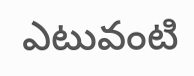ఎటువంటి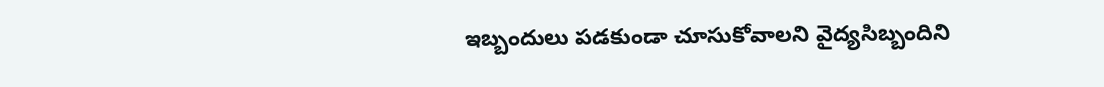ఇబ్బందులు పడకుండా చూసుకోవాలని వైద్యసిబ్బందిని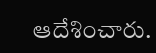ఆదేశించారు.